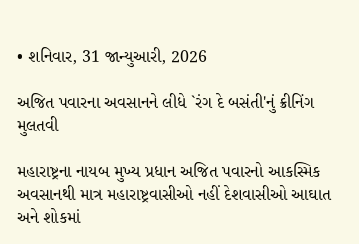• શનિવાર, 31 જાન્યુઆરી, 2026

અજિત પવારના અવસાનને લીધે `રંગ દે બસંતી'નું ક્રીનિંગ મુલતવી

મહારાષ્ટ્રના નાયબ મુખ્ય પ્રધાન અજિત પવારનો આકસ્મિક અવસાનથી માત્ર મહારાષ્ટ્રવાસીઓ નહીં દેશવાસીઓ આઘાત અને શોકમાં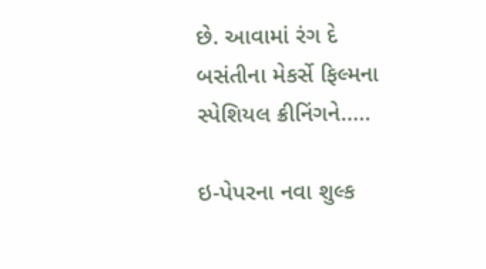છે. આવામાં રંગ દે બસંતીના મેકર્સે ફિલ્મના સ્પેશિયલ ક્રીનિંગને.....

ઇ-પેપરના નવા શુલ્ક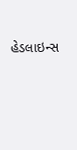હેડલાઇન્સ